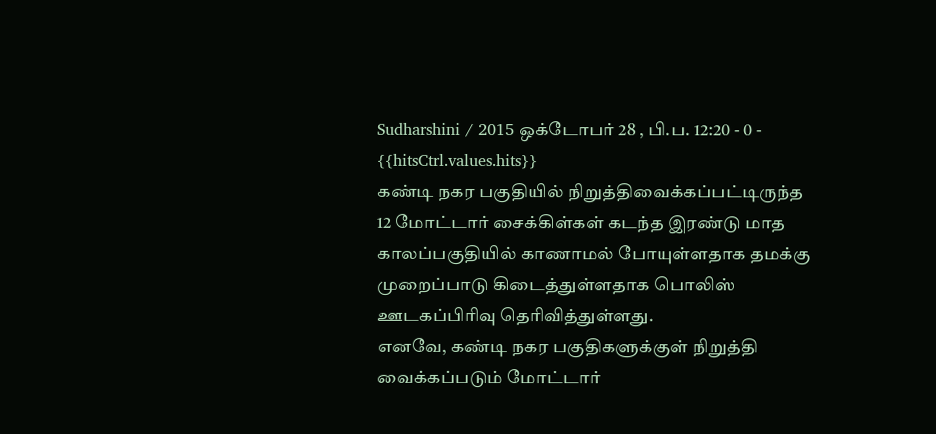Sudharshini / 2015 ஒக்டோபர் 28 , பி.ப. 12:20 - 0 - {{hitsCtrl.values.hits}}
கண்டி நகர பகுதியில் நிறுத்திவைக்கப்பட்டிருந்த 12 மோட்டார் சைக்கிள்கள் கடந்த இரண்டு மாத காலப்பகுதியில் காணாமல் போயுள்ளதாக தமக்கு முறைப்பாடு கிடைத்துள்ளதாக பொலிஸ் ஊடகப்பிரிவு தெரிவித்துள்ளது.
எனவே, கண்டி நகர பகுதிகளுக்குள் நிறுத்தி வைக்கப்படும் மோட்டார்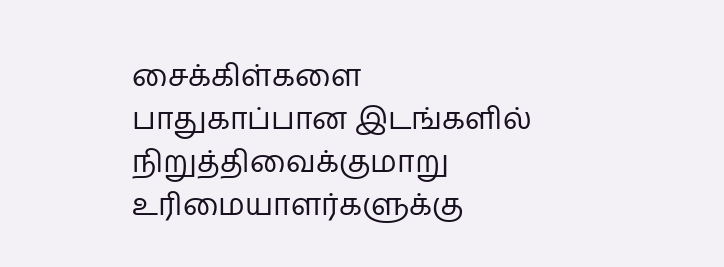சைக்கிள்களை பாதுகாப்பான இடங்களில் நிறுத்திவைக்குமாறு உரிமையாளர்களுக்கு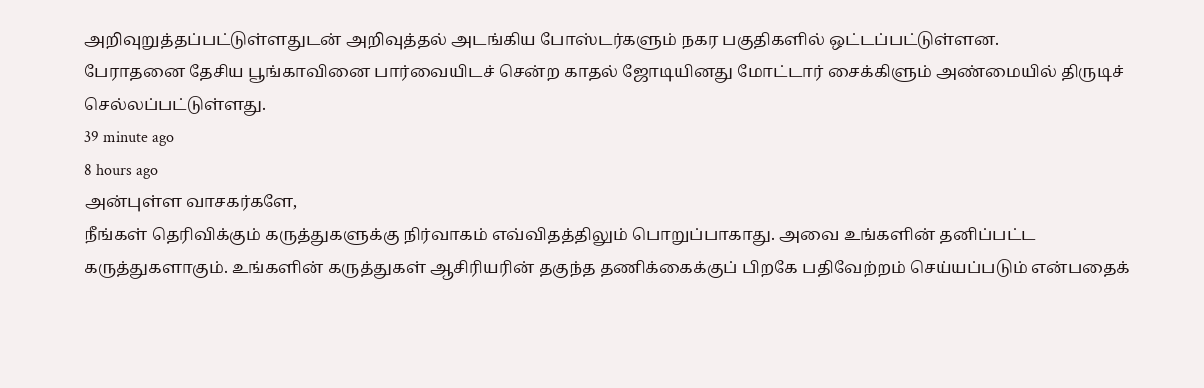அறிவுறுத்தப்பட்டுள்ளதுடன் அறிவுத்தல் அடங்கிய போஸ்டர்களும் நகர பகுதிகளில் ஒட்டப்பட்டுள்ளன.
பேராதனை தேசிய பூங்காவினை பார்வையிடச் சென்ற காதல் ஜோடியினது மோட்டார் சைக்கிளும் அண்மையில் திருடிச் செல்லப்பட்டுள்ளது.
39 minute ago
8 hours ago
அன்புள்ள வாசகர்களே,
நீங்கள் தெரிவிக்கும் கருத்துகளுக்கு நிர்வாகம் எவ்விதத்திலும் பொறுப்பாகாது. அவை உங்களின் தனிப்பட்ட கருத்துகளாகும். உங்களின் கருத்துகள் ஆசிரியரின் தகுந்த தணிக்கைக்குப் பிறகே பதிவேற்றம் செய்யப்படும் என்பதைக்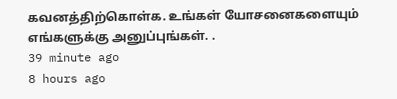கவனத்திற்கொள்க. உங்கள் யோசனைகளையும் எங்களுக்கு அனுப்புங்கள். .
39 minute ago
8 hours ago